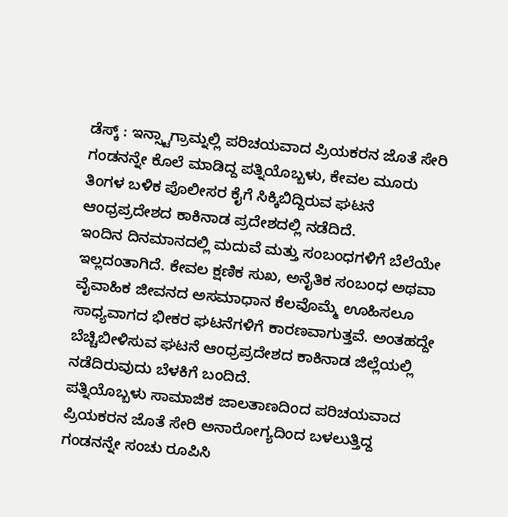ಡೆಸ್ಕ್ : ಇನ್ಸ್ಟಾಗ್ರಾಮ್ನಲ್ಲಿ ಪರಿಚಯವಾದ ಪ್ರಿಯಕರನ ಜೊತೆ ಸೇರಿ ಗಂಡನನ್ನೇ ಕೊಲೆ ಮಾಡಿದ್ದ ಪತ್ನಿಯೊಬ್ಬಳು, ಕೇವಲ ಮೂರು ತಿಂಗಳ ಬಳಿಕ ಪೊಲೀಸರ ಕೈಗೆ ಸಿಕ್ಕಿಬಿದ್ದಿರುವ ಘಟನೆ ಆಂಧ್ರಪ್ರದೇಶದ ಕಾಕಿನಾಡ ಪ್ರದೇಶದಲ್ಲಿ ನಡೆದಿದೆ.
ಇಂದಿನ ದಿನಮಾನದಲ್ಲಿ ಮದುವೆ ಮತ್ತು ಸಂಬಂಧಗಳಿಗೆ ಬೆಲೆಯೇ ಇಲ್ಲದಂತಾಗಿದೆ. ಕೇವಲ ಕ್ಷಣಿಕ ಸುಖ, ಅನೈತಿಕ ಸಂಬಂಧ ಅಥವಾ ವೈವಾಹಿಕ ಜೀವನದ ಅಸಮಾಧಾನ ಕೆಲವೊಮ್ಮೆ ಊಹಿಸಲೂ ಸಾಧ್ಯವಾಗದ ಭೀಕರ ಘಟನೆಗಳಿಗೆ ಕಾರಣವಾಗುತ್ತವೆ. ಅಂತಹದ್ದೇ ಬೆಚ್ಚಿಬೀಳಿಸುವ ಘಟನೆ ಆಂಧ್ರಪ್ರದೇಶದ ಕಾಕಿನಾಡ ಜಿಲ್ಲೆಯಲ್ಲಿ ನಡೆದಿರುವುದು ಬೆಳಕಿಗೆ ಬಂದಿದೆ.
ಪತ್ನಿಯೊಬ್ಬಳು ಸಾಮಾಜಿಕ ಜಾಲತಾಣದಿಂದ ಪರಿಚಯವಾದ ಪ್ರಿಯಕರನ ಜೊತೆ ಸೇರಿ ಅನಾರೋಗ್ಯದಿಂದ ಬಳಲುತ್ತಿದ್ದ ಗಂಡನನ್ನೇ ಸಂಚು ರೂಪಿಸಿ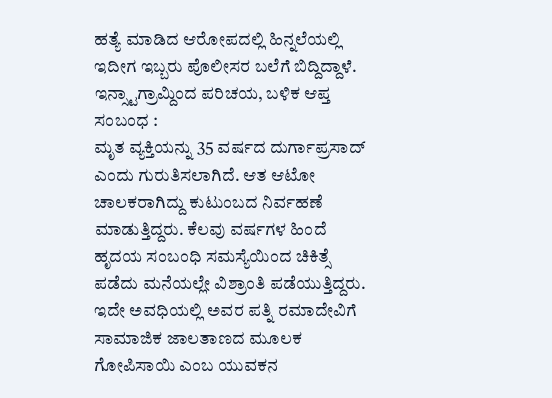ಹತ್ಯೆ ಮಾಡಿದ ಆರೋಪದಲ್ಲಿ ಹಿನ್ನಲೆಯಲ್ಲಿ ಇದೀಗ ಇಬ್ಬರು ಪೊಲೀಸರ ಬಲೆಗೆ ಬಿದ್ದಿದ್ದಾಳೆ.
ಇನ್ಸ್ಟಾಗ್ರಾಮ್ದಿಂದ ಪರಿಚಯ, ಬಳಿಕ ಆಪ್ತ ಸಂಬಂಧ :
ಮೃತ ವ್ಯಕ್ತಿಯನ್ನು 35 ವರ್ಷದ ದುರ್ಗಾಪ್ರಸಾದ್ ಎಂದು ಗುರುತಿಸಲಾಗಿದೆ. ಆತ ಆಟೋ ಚಾಲಕರಾಗಿದ್ದು ಕುಟುಂಬದ ನಿರ್ವಹಣೆ ಮಾಡುತ್ತಿದ್ದರು. ಕೆಲವು ವರ್ಷಗಳ ಹಿಂದೆ ಹೃದಯ ಸಂಬಂಧಿ ಸಮಸ್ಯೆಯಿಂದ ಚಿಕಿತ್ಸೆ ಪಡೆದು ಮನೆಯಲ್ಲೇ ವಿಶ್ರಾಂತಿ ಪಡೆಯುತ್ತಿದ್ದರು.
ಇದೇ ಅವಧಿಯಲ್ಲಿ ಅವರ ಪತ್ನಿ ರಮಾದೇವಿಗೆ ಸಾಮಾಜಿಕ ಜಾಲತಾಣದ ಮೂಲಕ ಗೋಪಿಸಾಯಿ ಎಂಬ ಯುವಕನ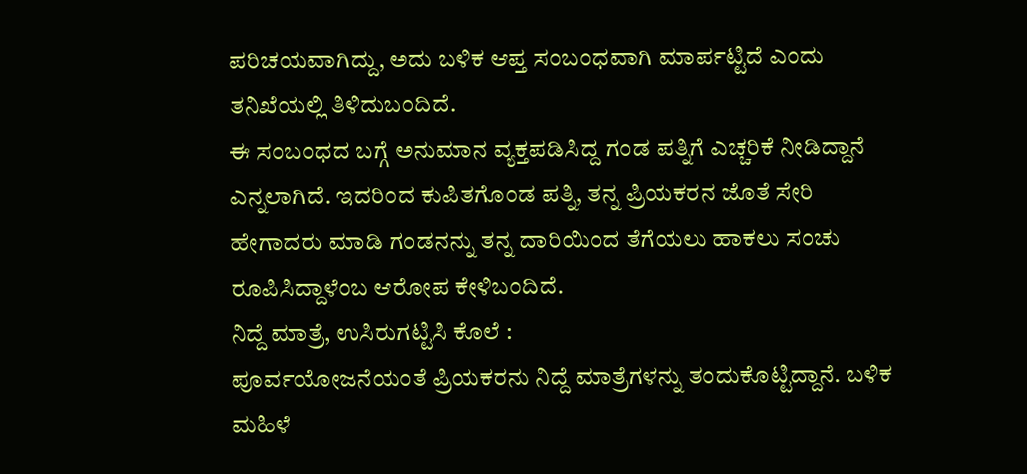ಪರಿಚಯವಾಗಿದ್ದು, ಅದು ಬಳಿಕ ಆಪ್ತ ಸಂಬಂಧವಾಗಿ ಮಾರ್ಪಟ್ಟಿದೆ ಎಂದು ತನಿಖೆಯಲ್ಲಿ ತಿಳಿದುಬಂದಿದೆ.
ಈ ಸಂಬಂಧದ ಬಗ್ಗೆ ಅನುಮಾನ ವ್ಯಕ್ತಪಡಿಸಿದ್ದ ಗಂಡ ಪತ್ನಿಗೆ ಎಚ್ಚರಿಕೆ ನೀಡಿದ್ದಾನೆ ಎನ್ನಲಾಗಿದೆ. ಇದರಿಂದ ಕುಪಿತಗೊಂಡ ಪತ್ನಿ, ತನ್ನ ಪ್ರಿಯಕರನ ಜೊತೆ ಸೇರಿ ಹೇಗಾದರು ಮಾಡಿ ಗಂಡನನ್ನು ತನ್ನ ದಾರಿಯಿಂದ ತೆಗೆಯಲು ಹಾಕಲು ಸಂಚು ರೂಪಿಸಿದ್ದಾಳೆಂಬ ಆರೋಪ ಕೇಳಿಬಂದಿದೆ.
ನಿದ್ದೆ ಮಾತ್ರೆ, ಉಸಿರುಗಟ್ಟಿಸಿ ಕೊಲೆ :
ಪೂರ್ವಯೋಜನೆಯಂತೆ ಪ್ರಿಯಕರನು ನಿದ್ದೆ ಮಾತ್ರೆಗಳನ್ನು ತಂದುಕೊಟ್ಟಿದ್ದಾನೆ. ಬಳಿಕ ಮಹಿಳೆ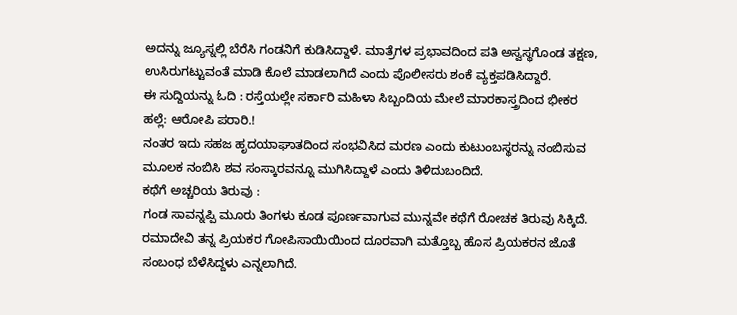ಅದನ್ನು ಜ್ಯೂಸ್ನಲ್ಲಿ ಬೆರೆಸಿ ಗಂಡನಿಗೆ ಕುಡಿಸಿದ್ದಾಳೆ. ಮಾತ್ರೆಗಳ ಪ್ರಭಾವದಿಂದ ಪತಿ ಅಸ್ವಸ್ಥಗೊಂಡ ತಕ್ಷಣ, ಉಸಿರುಗಟ್ಟುವಂತೆ ಮಾಡಿ ಕೊಲೆ ಮಾಡಲಾಗಿದೆ ಎಂದು ಪೊಲೀಸರು ಶಂಕೆ ವ್ಯಕ್ತಪಡಿಸಿದ್ದಾರೆ.
ಈ ಸುದ್ದಿಯನ್ನು ಓದಿ : ರಸ್ತೆಯಲ್ಲೇ ಸರ್ಕಾರಿ ಮಹಿಳಾ ಸಿಬ್ಬಂದಿಯ ಮೇಲೆ ಮಾರಕಾಸ್ತ್ರದಿಂದ ಭೀಕರ ಹಲ್ಲೆ: ಆರೋಪಿ ಪರಾರಿ.!
ನಂತರ ಇದು ಸಹಜ ಹೃದಯಾಘಾತದಿಂದ ಸಂಭವಿಸಿದ ಮರಣ ಎಂದು ಕುಟುಂಬಸ್ಥರನ್ನು ನಂಬಿಸುವ ಮೂಲಕ ನಂಬಿಸಿ ಶವ ಸಂಸ್ಕಾರವನ್ನೂ ಮುಗಿಸಿದ್ದಾಳೆ ಎಂದು ತಿಳಿದುಬಂದಿದೆ.
ಕಥೆಗೆ ಅಚ್ಚರಿಯ ತಿರುವು :
ಗಂಡ ಸಾವನ್ನಪ್ಪಿ ಮೂರು ತಿಂಗಳು ಕೂಡ ಪೂರ್ಣವಾಗುವ ಮುನ್ನವೇ ಕಥೆಗೆ ರೋಚಕ ತಿರುವು ಸಿಕ್ಕಿದೆ. ರಮಾದೇವಿ ತನ್ನ ಪ್ರಿಯಕರ ಗೋಪಿಸಾಯಿಯಿಂದ ದೂರವಾಗಿ ಮತ್ತೊಬ್ಬ ಹೊಸ ಪ್ರಿಯಕರನ ಜೊತೆ ಸಂಬಂಧ ಬೆಳೆಸಿದ್ದಳು ಎನ್ನಲಾಗಿದೆ.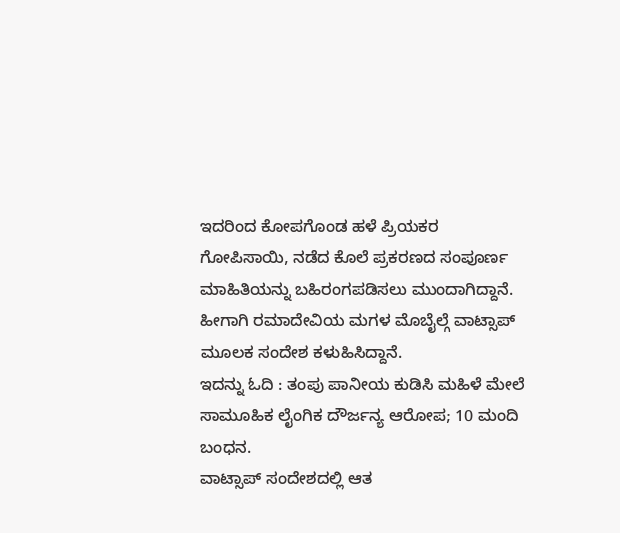ಇದರಿಂದ ಕೋಪಗೊಂಡ ಹಳೆ ಪ್ರಿಯಕರ ಗೋಪಿಸಾಯಿ, ನಡೆದ ಕೊಲೆ ಪ್ರಕರಣದ ಸಂಪೂರ್ಣ ಮಾಹಿತಿಯನ್ನು ಬಹಿರಂಗಪಡಿಸಲು ಮುಂದಾಗಿದ್ದಾನೆ. ಹೀಗಾಗಿ ರಮಾದೇವಿಯ ಮಗಳ ಮೊಬೈಲ್ಗೆ ವಾಟ್ಸಾಪ್ ಮೂಲಕ ಸಂದೇಶ ಕಳುಹಿಸಿದ್ದಾನೆ.
ಇದನ್ನು ಓದಿ : ತಂಪು ಪಾನೀಯ ಕುಡಿಸಿ ಮಹಿಳೆ ಮೇಲೆ ಸಾಮೂಹಿಕ ಲೈಂಗಿಕ ದೌರ್ಜನ್ಯ ಆರೋಪ; 10 ಮಂದಿ ಬಂಧನ.
ವಾಟ್ಸಾಪ್ ಸಂದೇಶದಲ್ಲಿ ಆತ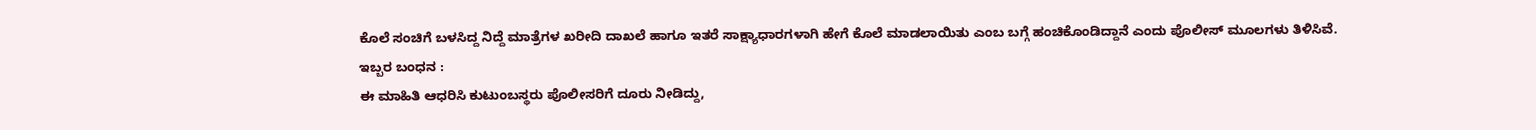ಕೊಲೆ ಸಂಚಿಗೆ ಬಳಸಿದ್ದ ನಿದ್ದೆ ಮಾತ್ರೆಗಳ ಖರೀದಿ ದಾಖಲೆ ಹಾಗೂ ಇತರೆ ಸಾಕ್ಷ್ಯಾಧಾರಗಳಾಗಿ ಹೇಗೆ ಕೊಲೆ ಮಾಡಲಾಯಿತು ಎಂಬ ಬಗ್ಗೆ ಹಂಚಿಕೊಂಡಿದ್ದಾನೆ ಎಂದು ಪೊಲೀಸ್ ಮೂಲಗಳು ತಿಳಿಸಿವೆ.
ಇಬ್ಬರ ಬಂಧನ :
ಈ ಮಾಹಿತಿ ಆಧರಿಸಿ ಕುಟುಂಬಸ್ಥರು ಪೊಲೀಸರಿಗೆ ದೂರು ನೀಡಿದ್ದು,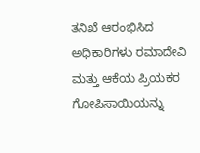ತನಿಖೆ ಆರಂಭಿಸಿದ ಅಧಿಕಾರಿಗಳು ರಮಾದೇವಿ ಮತ್ತು ಆಕೆಯ ಪ್ರಿಯಕರ ಗೋಪಿಸಾಯಿಯನ್ನು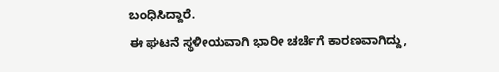ಬಂಧಿಸಿದ್ದಾರೆ.
ಈ ಘಟನೆ ಸ್ಥಳೀಯವಾಗಿ ಭಾರೀ ಚರ್ಚೆಗೆ ಕಾರಣವಾಗಿದ್ದು,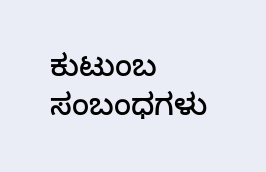ಕುಟುಂಬ ಸಂಬಂಧಗಳು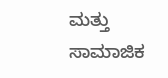ಮತ್ತು ಸಾಮಾಜಿಕ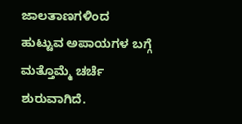ಜಾಲತಾಣಗಳಿಂದ ಹುಟ್ಟುವ ಅಪಾಯಗಳ ಬಗ್ಗೆ ಮತ್ತೊಮ್ಮೆ ಚರ್ಚೆ ಶುರುವಾಗಿದೆ.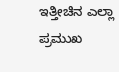ಇತ್ತೀಚಿನ ಎಲ್ಲಾ ಪ್ರಮುಖ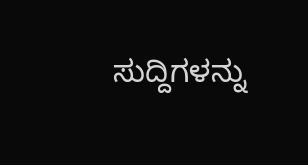ಸುದ್ದಿಗಳನ್ನು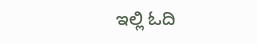ಇಲ್ಲಿ ಓದಿ